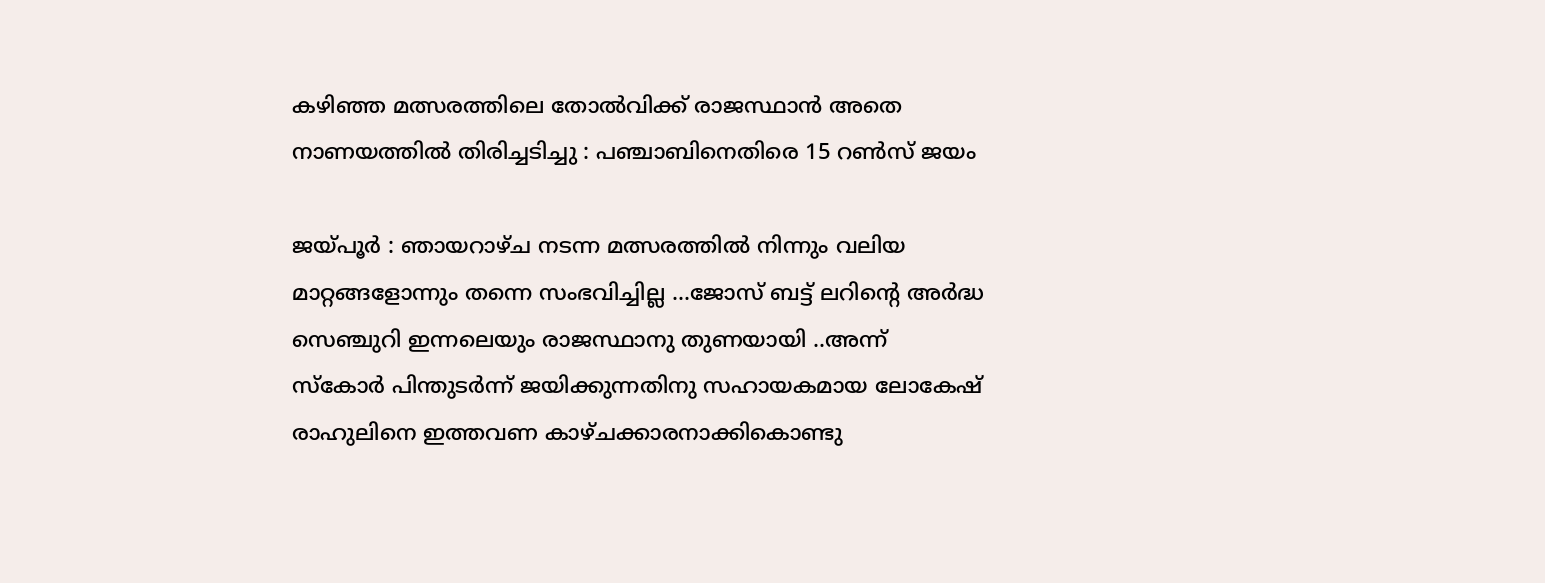കഴിഞ്ഞ മത്സരത്തിലെ തോല്‍വിക്ക് രാജസ്ഥാന്‍ അതെ നാണയത്തില്‍ തിരിച്ചടിച്ചു : പഞ്ചാബിനെതിരെ 15 റണ്‍സ് ജയം

ജയ്പൂര്‍ : ഞായറാഴ്ച നടന്ന മത്സരത്തില്‍ നിന്നും വലിയ മാറ്റങ്ങളോന്നും തന്നെ സംഭവിച്ചില്ല …ജോസ് ബട്ട് ലറിന്റെ അര്‍ദ്ധ സെഞ്ചുറി ഇന്നലെയും രാജസ്ഥാനു തുണയായി ..അന്ന് സ്കോര്‍ പിന്തുടര്‍ന്ന്‍ ജയിക്കുന്നതിനു സഹായകമായ ലോകേഷ് രാഹുലിനെ ഇത്തവണ കാഴ്ചക്കാരനാക്കികൊണ്ടു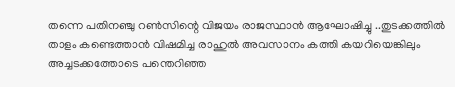തന്നെ പതിനഞ്ചു റണ്‍സിന്റെ വിജയം രാജസ്ഥാന്‍ ആഘോഷിച്ചു ..തുടക്കത്തില്‍ താളം കണ്ടെത്താന്‍ വിഷമിച്ച രാഹുല്‍ അവസാനം കത്തി കയറിയെങ്കിലും അച്ചടക്കത്തോടെ പന്തെറിഞ്ഞ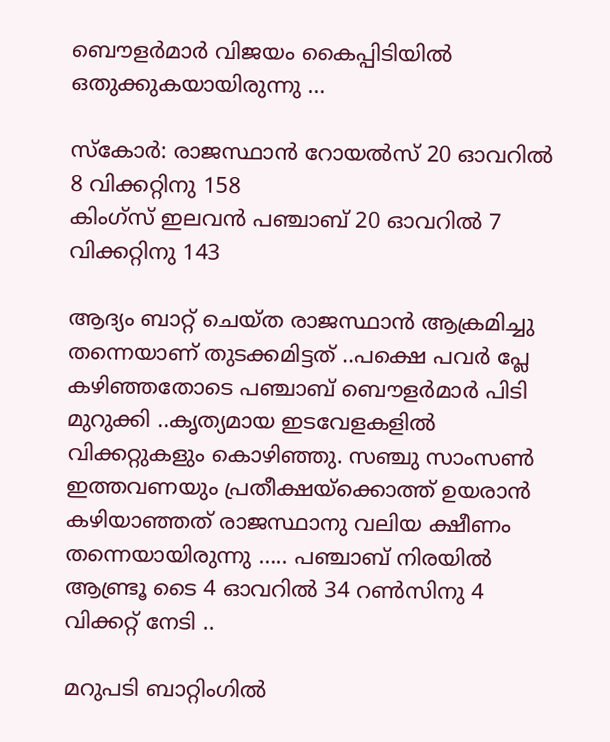ബൌളര്‍മാര്‍ വിജയം കൈപ്പിടിയില്‍ ഒതുക്കുകയായിരുന്നു …

സ്കോര്‍: രാജസ്ഥാന്‍ റോയല്‍സ് 20 ഓവറില്‍ 8 വിക്കറ്റിനു 158
കിംഗ്സ് ഇലവന്‍ പഞ്ചാബ് 20 ഓവറില്‍ 7 വിക്കറ്റിനു 143

ആദ്യം ബാറ്റ് ചെയ്ത രാജസ്ഥാന്‍ ആക്രമിച്ചു തന്നെയാണ് തുടക്കമിട്ടത് ..പക്ഷെ പവര്‍ പ്ലേ കഴിഞ്ഞതോടെ പഞ്ചാബ് ബൌളര്‍മാര്‍ പിടി മുറുക്കി ..കൃത്യമായ ഇടവേളകളില്‍ വിക്കറ്റുകളും കൊഴിഞ്ഞു. സഞ്ചു സാംസണ്‍ ഇത്തവണയും പ്രതീക്ഷയ്ക്കൊത്ത് ഉയരാന്‍ കഴിയാഞ്ഞത് രാജസ്ഥാനു വലിയ ക്ഷീണം തന്നെയായിരുന്നു ….. പഞ്ചാബ് നിരയില്‍ ആണ്ട്രൂ ടൈ 4 ഓവറില്‍ 34 റണ്‍സിനു 4 വിക്കറ്റ് നേടി ..

മറുപടി ബാറ്റിംഗില്‍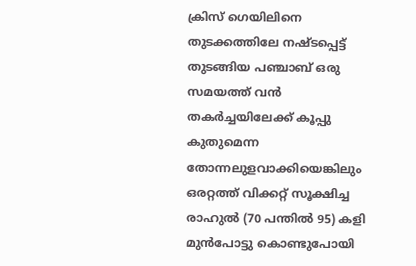ക്രിസ് ഗെയിലിനെ തുടക്കത്തിലേ നഷ്ടപ്പെട്ട് തുടങ്ങിയ പഞ്ചാബ് ഒരു സമയത്ത് വന്‍ തകര്‍ച്ചയിലേക്ക് കൂപ്പു കുതുമെന്ന തോന്നലുളവാക്കിയെങ്കിലും ഒരറ്റത്ത് വിക്കറ്റ് സൂക്ഷിച്ച രാഹുല്‍ (70 പന്തില്‍ 95) കളി മുന്‍പോട്ടു കൊണ്ടുപോയി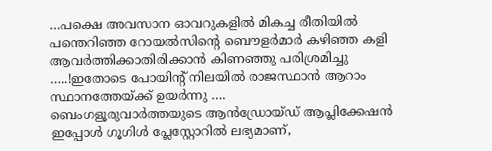…പക്ഷെ അവസാന ഓവറുകളില്‍ മികച്ച രീതിയില്‍ പന്തെറിഞ്ഞ റോയല്‍സിന്റെ ബൌളര്‍മാര്‍ കഴിഞ്ഞ കളി ആവര്‍ത്തിക്കാതിരിക്കാന്‍ കിണഞ്ഞു പരിശ്രമിച്ചു …..!ഇതോടെ പോയിന്റ് നിലയില്‍ രാജസ്ഥാന്‍ ആറാം സ്ഥാനത്തേയ്ക്ക് ഉയര്‍ന്നു ….
ബെംഗളൂരുവാർത്തയുടെ ആൻഡ്രോയ്ഡ് ആപ്ലിക്കേഷൻ ഇപ്പോൾ ഗൂഗിൾ പ്ലേസ്റ്റോറിൽ ലഭ്യമാണ്,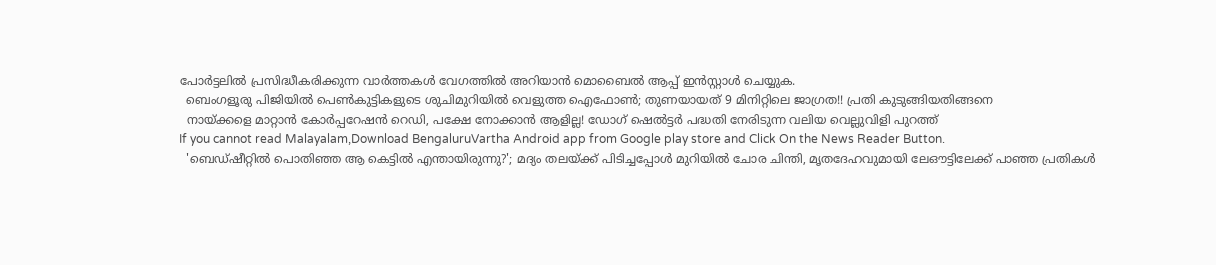പോർട്ടലിൽ പ്രസിദ്ധീകരിക്കുന്ന വാർത്തകൾ വേഗത്തിൽ അറിയാൻ മൊബൈൽ ആപ്പ് ഇൻസ്റ്റാൾ ചെയ്യുക.
  ബെംഗളൂരു പിജിയിൽ പെൺകുട്ടികളുടെ ശുചിമുറിയിൽ വെളുത്ത ഐഫോൺ; തുണയായത് 9 മിനിറ്റിലെ ജാഗ്രത!! പ്രതി കുടുങ്ങിയതിങ്ങനെ
  നായ്ക്കളെ മാറ്റാൻ കോർപ്പറേഷൻ റെഡി, പക്ഷേ നോക്കാൻ ആളില്ല! ഡോഗ് ഷെൽട്ടർ പദ്ധതി നേരിടുന്ന വലിയ വെല്ലുവിളി പുറത്ത്
If you cannot read Malayalam,Download BengaluruVartha Android app from Google play store and Click On the News Reader Button.
  'ബെഡ്ഷീറ്റിൽ പൊതിഞ്ഞ ആ കെട്ടിൽ എന്തായിരുന്നു?'; മദ്യം തലയ്ക്ക് പിടിച്ചപ്പോൾ മുറിയിൽ ചോര ചിന്തി, മൃതദേഹവുമായി ലേഔട്ടിലേക്ക് പാഞ്ഞ പ്രതികൾ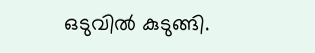ഒടുവിൽ കുടുങ്ങി.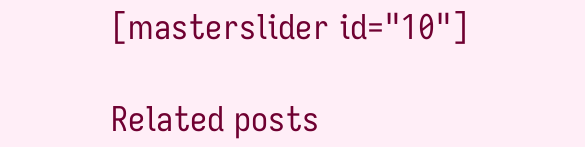[masterslider id="10"]

Related posts